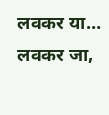लवकर या… लवकर जा,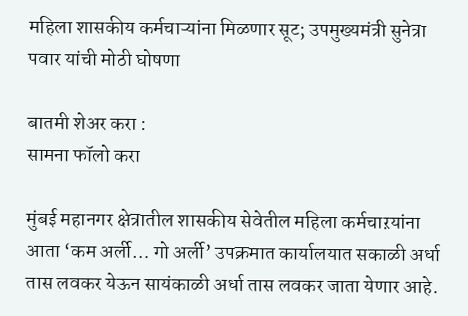महिला शासकीय कर्मचाऱ्यांना मिळणार सूट; उपमुख्यमंत्री सुनेत्रा पवार यांची मोठी घोषणा

बातमी शेअर करा :
सामना फॉलो करा

मुंबई महानगर क्षेत्रातील शासकीय सेवेतील महिला कर्मचाऱयांना आता ‘कम अर्ली… गो अर्ली’ उपक्रमात कार्यालयात सकाळी अर्धा तास लवकर येऊन सायंकाळी अर्धा तास लवकर जाता येणार आहे.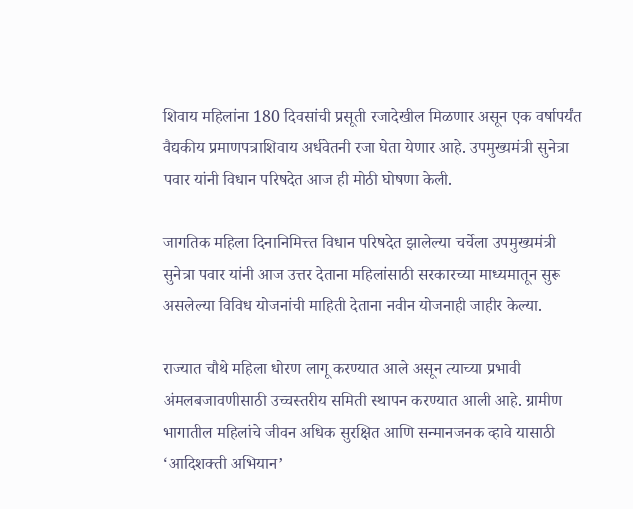शिवाय महिलांना 180 दिवसांची प्रसूती रजादेखील मिळणार असून एक वर्षापर्यंत वैद्यकीय प्रमाणपत्राशिवाय अर्धवेतनी रजा घेता येणार आहे. उपमुख्यमंत्री सुनेत्रा पवार यांनी विधान परिषदेत आज ही मोठी घोषणा केली.

जागतिक महिला दिनानिमित्त्त विधान परिषदेत झालेल्या चर्चेला उपमुख्यमंत्री सुनेत्रा पवार यांनी आज उत्तर देताना महिलांसाठी सरकारच्या माध्यमातून सुरू असलेल्या विविध योजनांची माहिती देताना नवीन योजनाही जाहीर केल्या.

राज्यात चौथे महिला धोरण लागू करण्यात आले असून त्याच्या प्रभावी अंमलबजावणीसाठी उच्चस्तरीय समिती स्थापन करण्यात आली आहे. ग्रामीण भागातील महिलांचे जीवन अधिक सुरक्षित आणि सन्मानजनक व्हावे यासाठी ‘आदिशक्ती अभियान’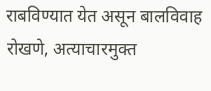राबविण्यात येत असून बालविवाह रोखणे, अत्याचारमुक्त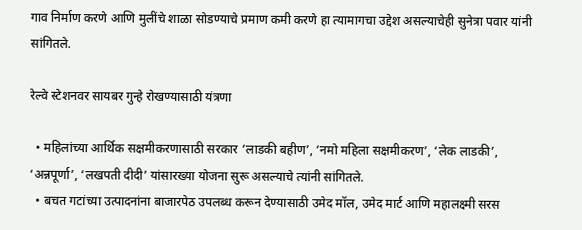गाव निर्माण करणे आणि मुलींचे शाळा सोडण्याचे प्रमाण कमी करणे हा त्यामागचा उद्देश असल्याचेही सुनेत्रा पवार यांनी सांगितले.

रेल्वे स्टेशनवर सायबर गुन्हे रोखण्यासाठी यंत्रणा

  • महिलांच्या आर्थिक सक्षमीकरणासाठी सरकार ‘लाडकी बहीण’, ‘नमो महिला सक्षमीकरण’, ‘लेक लाडकी’, ‘अन्नपूर्णा’, ‘लखपती दीदी’ यांसारख्या योजना सुरू असल्याचे त्यांनी सांगितले.
  • बचत गटांच्या उत्पादनांना बाजारपेठ उपलब्ध करून देण्यासाठी उमेद मॉल, उमेद मार्ट आणि महालक्ष्मी सरस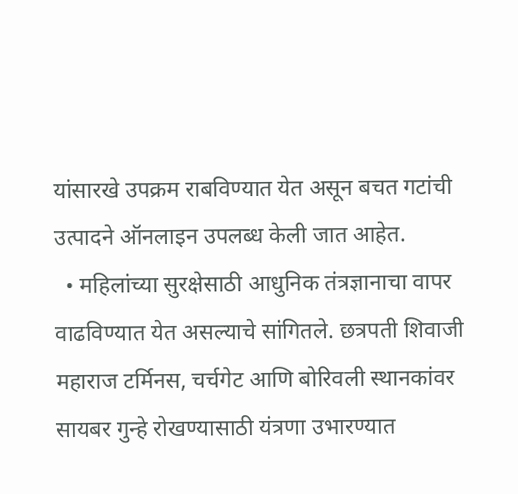यांसारखे उपक्रम राबविण्यात येत असून बचत गटांची उत्पादने ऑनलाइन उपलब्ध केली जात आहेत.
  • महिलांच्या सुरक्षेसाठी आधुनिक तंत्रज्ञानाचा वापर वाढविण्यात येत असल्याचे सांगितले. छत्रपती शिवाजी महाराज टर्मिनस, चर्चगेट आणि बोरिवली स्थानकांवर सायबर गुन्हे रोखण्यासाठी यंत्रणा उभारण्यात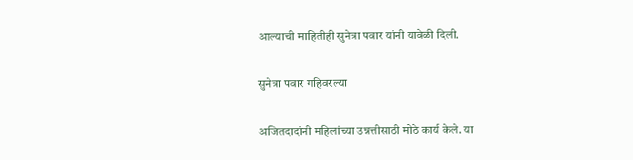आल्याची माहितीही सुनेत्रा पवार यांनी यावेळी दिली.

सुनेत्रा पवार गहिवरल्या

अजितदादांनी महिलांच्या उन्नत्तीसाठी मोठे कार्य केले. या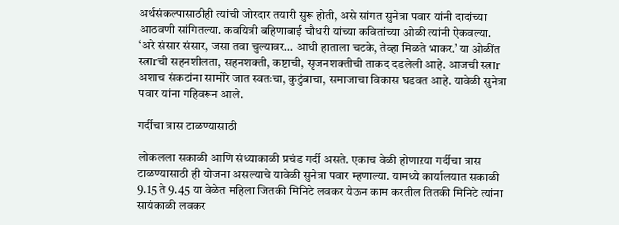अर्थसंकल्पासाठीही त्यांची जोरदार तयारी सुरू होती, असे सांगत सुनेत्रा पवार यांनी दादांच्या आठवणी सांगितल्या. कवयित्री बहिणाबाई चौधरी यांच्या कवितांच्या ओळी त्यांनी ऐकवल्या. ‘अरे संसार संसार, जसा तवा चुल्यावर… आधी हाताला चटके, तेव्हा मिळते भाकर.’ या ओळींत स्त्राrची सहनशीलता, सहनशक्ती, कष्टाची, सृजनशक्तीची ताकद दडलेली आहे. आजची स्त्राr अशाच संकटांना सामोरे जात स्वतःचा, कुटुंबाचा, समाजाचा विकास घडवत आहे. यावेळी सुनेत्रा पवार यांना गहिवरून आले.

गर्दीचा त्रास टाळण्यासाठी

लोकलला सकाळी आणि संध्याकाळी प्रचंड गर्दी असते. एकाच वेळी होणाऱया गर्दीचा त्रास टाळण्यासाठी ही योजना असल्याचे यावेळी सुनेत्रा पवार म्हणाल्या. यामध्ये कार्यालयात सकाळी 9.15 ते 9.45 या वेळेत महिला जितकी मिनिटे लवकर येऊन काम करतील तितकी मिनिटे त्यांना सायंकाळी लवकर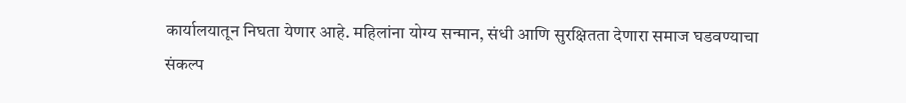कार्यालयातून निघता येणार आहे. महिलांना योग्य सन्मान, संधी आणि सुरक्षितता देणारा समाज घडवण्याचा संकल्प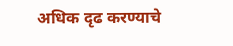अधिक दृढ करण्याचे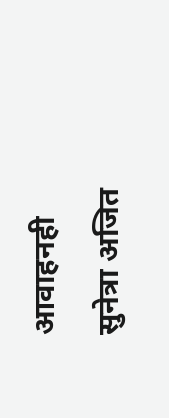आवाहनही सुनेत्रा अजित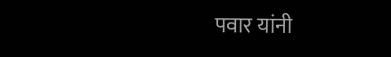पवार यांनी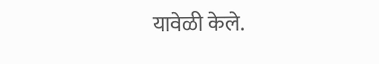यावेळी केले.